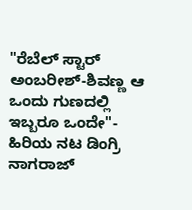"ರೆಬೆಲ್ ಸ್ಟಾರ್ ಅಂಬರೀಶ್-ಶಿವಣ್ಣ ಆ ಒಂದು ಗುಣದಲ್ಲಿ ಇಬ್ಬರೂ ಒಂದೇ"- ಹಿರಿಯ ನಟ ಡಿಂಗ್ರಿ ನಾಗರಾಜ್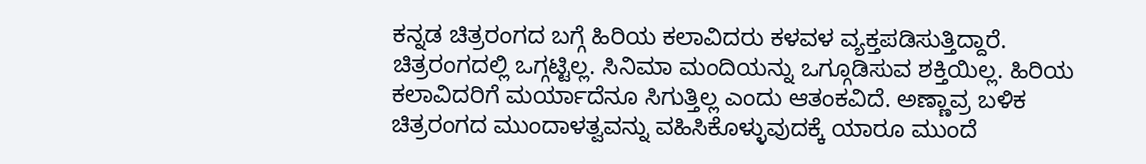ಕನ್ನಡ ಚಿತ್ರರಂಗದ ಬಗ್ಗೆ ಹಿರಿಯ ಕಲಾವಿದರು ಕಳವಳ ವ್ಯಕ್ತಪಡಿಸುತ್ತಿದ್ದಾರೆ. ಚಿತ್ರರಂಗದಲ್ಲಿ ಒಗ್ಗಟ್ಟಿಲ್ಲ. ಸಿನಿಮಾ ಮಂದಿಯನ್ನು ಒಗ್ಗೂಡಿಸುವ ಶಕ್ತಿಯಿಲ್ಲ. ಹಿರಿಯ ಕಲಾವಿದರಿಗೆ ಮರ್ಯಾದೆನೂ ಸಿಗುತ್ತಿಲ್ಲ ಎಂದು ಆತಂಕವಿದೆ. ಅಣ್ಣಾವ್ರ ಬಳಿಕ ಚಿತ್ರರಂಗದ ಮುಂದಾಳತ್ವವನ್ನು ವಹಿಸಿಕೊಳ್ಳುವುದಕ್ಕೆ ಯಾರೂ ಮುಂದೆ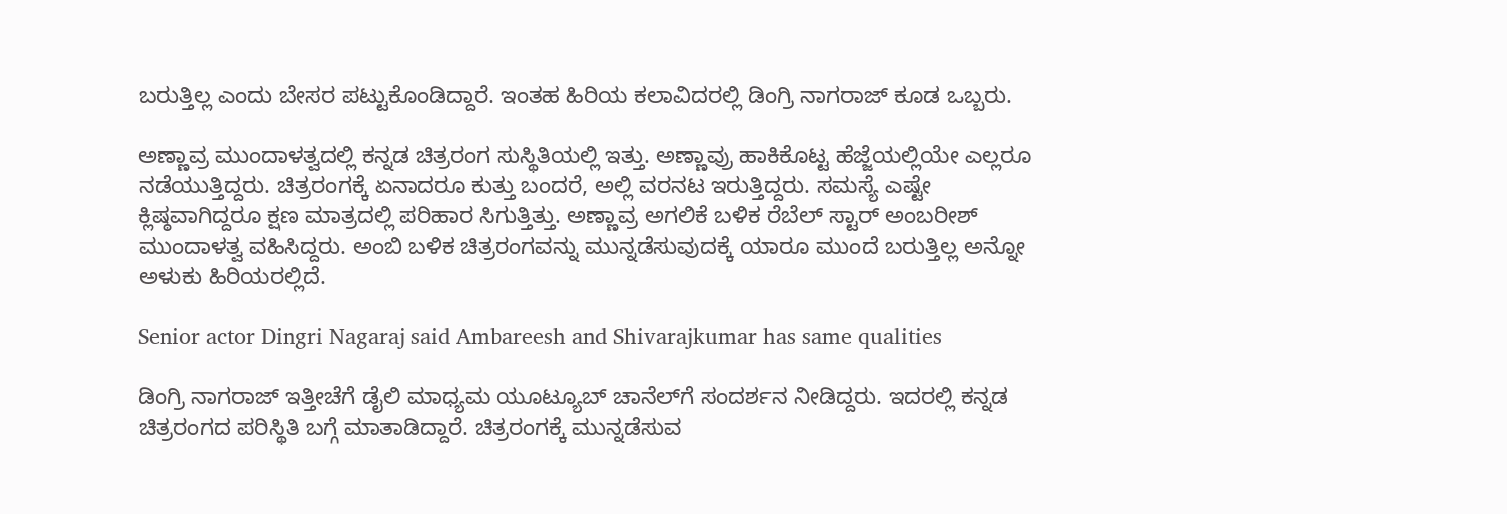ಬರುತ್ತಿಲ್ಲ ಎಂದು ಬೇಸರ ಪಟ್ಟುಕೊಂಡಿದ್ದಾರೆ. ಇಂತಹ ಹಿರಿಯ ಕಲಾವಿದರಲ್ಲಿ ಡಿಂಗ್ರಿ ನಾಗರಾಜ್ ಕೂಡ ಒಬ್ಬರು.

ಅಣ್ಣಾವ್ರ ಮುಂದಾಳತ್ವದಲ್ಲಿ ಕನ್ನಡ ಚಿತ್ರರಂಗ ಸುಸ್ಥಿತಿಯಲ್ಲಿ ಇತ್ತು. ಅಣ್ಣಾವ್ರು ಹಾಕಿಕೊಟ್ಟ ಹೆಜ್ಜೆಯಲ್ಲಿಯೇ ಎಲ್ಲರೂ ನಡೆಯುತ್ತಿದ್ದರು. ಚಿತ್ರರಂಗಕ್ಕೆ ಏನಾದರೂ ಕುತ್ತು ಬಂದರೆ, ಅಲ್ಲಿ ವರನಟ ಇರುತ್ತಿದ್ದರು. ಸಮಸ್ಯೆ ಎಷ್ಟೇ ಕ್ಲಿಷ್ಠವಾಗಿದ್ದರೂ ಕ್ಷಣ ಮಾತ್ರದಲ್ಲಿ ಪರಿಹಾರ ಸಿಗುತ್ತಿತ್ತು. ಅಣ್ಣಾವ್ರ ಅಗಲಿಕೆ ಬಳಿಕ ರೆಬೆಲ್ ಸ್ಟಾರ್ ಅಂಬರೀಶ್ ಮುಂದಾಳತ್ವ ವಹಿಸಿದ್ದರು. ಅಂಬಿ ಬಳಿಕ ಚಿತ್ರರಂಗವನ್ನು ಮುನ್ನಡೆಸುವುದಕ್ಕೆ ಯಾರೂ ಮುಂದೆ ಬರುತ್ತಿಲ್ಲ ಅನ್ನೋ ಅಳುಕು ಹಿರಿಯರಲ್ಲಿದೆ.

Senior actor Dingri Nagaraj said Ambareesh and Shivarajkumar has same qualities

ಡಿಂಗ್ರಿ ನಾಗರಾಜ್ ಇತ್ತೀಚೆಗೆ ಡೈಲಿ ಮಾಧ್ಯಮ ಯೂಟ್ಯೂಬ್ ಚಾನೆಲ್‌ಗೆ ಸಂದರ್ಶನ ನೀಡಿದ್ದರು. ಇದರಲ್ಲಿ ಕನ್ನಡ ಚಿತ್ರರಂಗದ ಪರಿಸ್ಥಿತಿ ಬಗ್ಗೆ ಮಾತಾಡಿದ್ದಾರೆ. ಚಿತ್ರರಂಗಕ್ಕೆ ಮುನ್ನಡೆಸುವ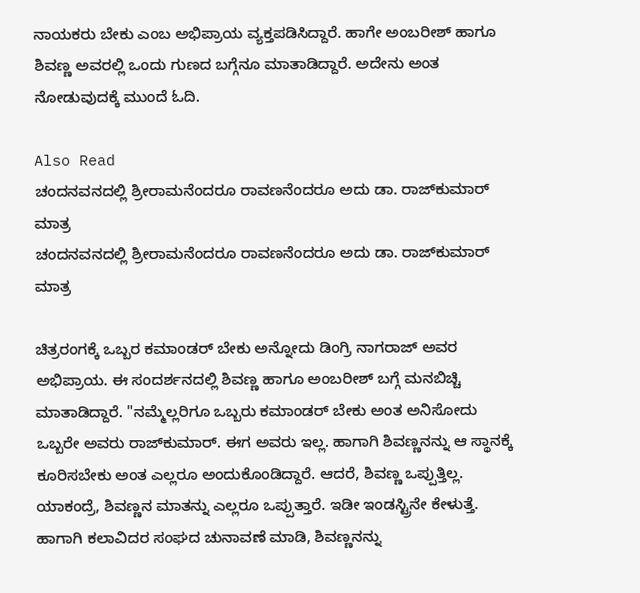ನಾಯಕರು ಬೇಕು ಎಂಬ ಅಭಿಪ್ರಾಯ ವ್ಯಕ್ತಪಡಿಸಿದ್ದಾರೆ. ಹಾಗೇ ಅಂಬರೀಶ್ ಹಾಗೂ ಶಿವಣ್ಣ ಅವರಲ್ಲಿ ಒಂದು ಗುಣದ ಬಗ್ಗೆನೂ ಮಾತಾಡಿದ್ದಾರೆ. ಅದೇನು ಅಂತ ನೋಡುವುದಕ್ಕೆ ಮುಂದೆ ಓದಿ.

Also Read
ಚಂದನವನದಲ್ಲಿ ಶ್ರೀರಾಮನೆಂದರೂ ರಾವಣನೆಂದರೂ ಅದು ಡಾ. ರಾಜ್‌ಕುಮಾರ್ ಮಾತ್ರ
ಚಂದನವನದಲ್ಲಿ ಶ್ರೀರಾಮನೆಂದರೂ ರಾವಣನೆಂದರೂ ಅದು ಡಾ. ರಾಜ್‌ಕುಮಾರ್ ಮಾತ್ರ

ಚಿತ್ರರಂಗಕ್ಕೆ ಒಬ್ಬರ ಕಮಾಂಡರ್ ಬೇಕು ಅನ್ನೋದು ಡಿಂಗ್ರಿ ನಾಗರಾಜ್ ಅವರ ಅಭಿಪ್ರಾಯ. ಈ ಸಂದರ್ಶನದಲ್ಲಿ ಶಿವಣ್ಣ ಹಾಗೂ ಅಂಬರೀಶ್ ಬಗ್ಗೆ ಮನಬಿಚ್ಚಿ ಮಾತಾಡಿದ್ದಾರೆ. "ನಮ್ಮೆಲ್ಲರಿಗೂ ಒಬ್ಬರು ಕಮಾಂಡರ್ ಬೇಕು ಅಂತ ಅನಿಸೋದು ಒಬ್ಬರೇ ಅವರು ರಾಜ್‌ಕುಮಾರ್. ಈಗ ಅವರು ಇಲ್ಲ. ಹಾಗಾಗಿ ಶಿವಣ್ಣನನ್ನು ಆ ಸ್ಥಾನಕ್ಕೆ ಕೂರಿಸಬೇಕು ಅಂತ ಎಲ್ಲರೂ ಅಂದುಕೊಂಡಿದ್ದಾರೆ. ಆದರೆ, ಶಿವಣ್ಣ ಒಪ್ಪುತ್ತಿಲ್ಲ. ಯಾಕಂದ್ರೆ, ಶಿವಣ್ಣನ ಮಾತನ್ನು ಎಲ್ಲರೂ ಒಪ್ಪುತ್ತಾರೆ. ಇಡೀ ಇಂಡಸ್ಟ್ರಿನೇ ಕೇಳುತ್ತೆ. ಹಾಗಾಗಿ ಕಲಾವಿದರ ಸಂಘದ ಚುನಾವಣೆ ಮಾಡಿ, ಶಿವಣ್ಣನನ್ನು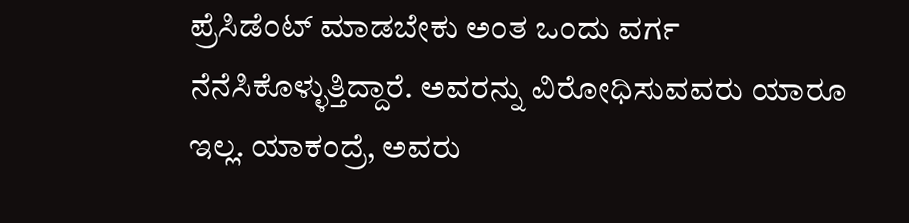ಪ್ರೆಸಿಡೆಂಟ್ ಮಾಡಬೇಕು ಅಂತ ಒಂದು ವರ್ಗ ನೆನೆಸಿಕೊಳ್ಳುತ್ತಿದ್ದಾರೆ. ಅವರನ್ನು ವಿರೋಧಿಸುವವರು ಯಾರೂ ಇಲ್ಲ. ಯಾಕಂದ್ರೆ, ಅವರು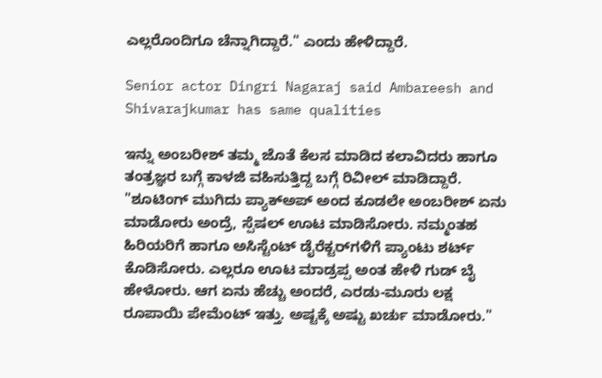ಎಲ್ಲರೊಂದಿಗೂ ಚೆನ್ನಾಗಿದ್ದಾರೆ." ಎಂದು ಹೇಳಿದ್ದಾರೆ.

Senior actor Dingri Nagaraj said Ambareesh and Shivarajkumar has same qualities

ಇನ್ನು ಅಂಬರೀಶ್ ತಮ್ಮ ಜೊತೆ ಕೆಲಸ ಮಾಡಿದ ಕಲಾವಿದರು ಹಾಗೂ ತಂತ್ರಜ್ಞರ ಬಗ್ಗೆ ಕಾಳಜಿ ವಹಿಸುತ್ತಿದ್ದ ಬಗ್ಗೆ ರಿವೀಲ್ ಮಾಡಿದ್ದಾರೆ. "ಶೂಟಿಂಗ್ ಮುಗಿದು ಪ್ಯಾಕ್‌ಅಪ್ ಅಂದ ಕೂಡಲೇ ಅಂಬರೀಶ್ ಏನು ಮಾಡೋರು ಅಂದ್ರೆ, ಸ್ಪೆಷಲ್ ಊಟ ಮಾಡಿಸೋರು. ನಮ್ಮಂತಹ ಹಿರಿಯರಿಗೆ ಹಾಗೂ ಅಸಿಸ್ಟೆಂಟ್ ಡೈರೆಕ್ಟರ್‌ಗಳಿಗೆ ಪ್ಯಾಂಟು ಶರ್ಟ್ ಕೊಡಿಸೋರು. ಎಲ್ಲರೂ ಊಟ ಮಾಡ್ರಪ್ಪ ಅಂತ ಹೇಳಿ ಗುಡ್ ಬೈ ಹೇಳೋರು. ಆಗ ಏನು ಹೆಚ್ಚು ಅಂದರೆ, ಎರಡು-ಮೂರು ಲಕ್ಷ ರೂಪಾಯಿ ಪೇಮೆಂಟ್ ಇತ್ತು. ಅಷ್ಟಕ್ಕೆ ಅಷ್ಟು ಖರ್ಚು ಮಾಡೋರು."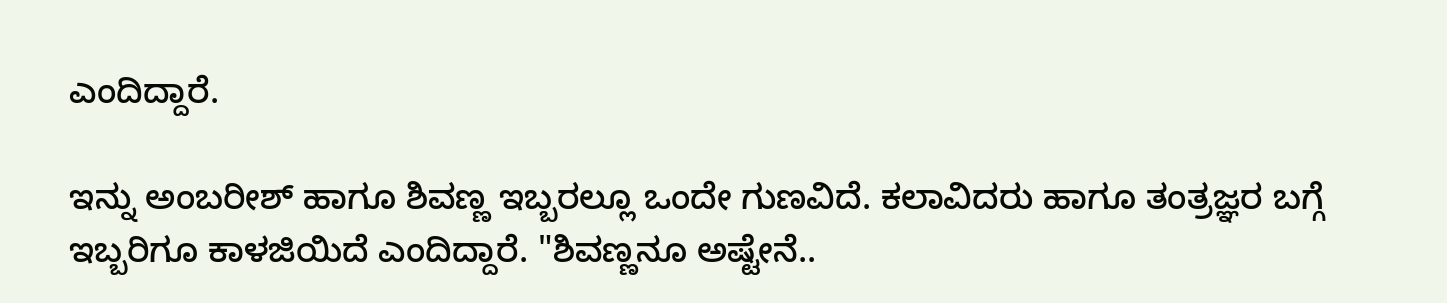ಎಂದಿದ್ದಾರೆ.

ಇನ್ನು ಅಂಬರೀಶ್ ಹಾಗೂ ಶಿವಣ್ಣ ಇಬ್ಬರಲ್ಲೂ ಒಂದೇ ಗುಣವಿದೆ. ಕಲಾವಿದರು ಹಾಗೂ ತಂತ್ರಜ್ಞರ ಬಗ್ಗೆ ಇಬ್ಬರಿಗೂ ಕಾಳಜಿಯಿದೆ ಎಂದಿದ್ದಾರೆ. "ಶಿವಣ್ಣನೂ ಅಷ್ಟೇನೆ..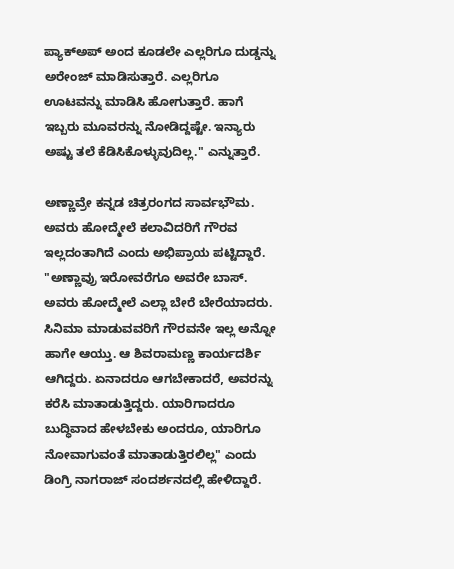ಪ್ಯಾಕ್‌ಅಪ್ ಅಂದ ಕೂಡಲೇ ಎಲ್ಲರಿಗೂ ದುಡ್ಡನ್ನು ಅರೇಂಜ್ ಮಾಡಿಸುತ್ತಾರೆ. ಎಲ್ಲರಿಗೂ ಊಟವನ್ನು ಮಾಡಿಸಿ ಹೋಗುತ್ತಾರೆ. ಹಾಗೆ ಇಬ್ಬರು ಮೂವರನ್ನು ನೋಡಿದ್ದಷ್ಟೇ. ಇನ್ಯಾರು ಅಷ್ಟು ತಲೆ ಕೆಡಿಸಿಕೊಳ್ಳುವುದಿಲ್ಲ." ಎನ್ನುತ್ತಾರೆ.

ಅಣ್ಣಾವ್ರೇ ಕನ್ನಡ ಚಿತ್ರರಂಗದ ಸಾರ್ವಭೌಮ. ಅವರು ಹೋದ್ಮೇಲೆ ಕಲಾವಿದರಿಗೆ ಗೌರವ ಇಲ್ಲದಂತಾಗಿದೆ ಎಂದು ಅಭಿಪ್ರಾಯ ಪಟ್ಟಿದ್ದಾರೆ. "ಅಣ್ಣಾವ್ರು ಇರೋವರೆಗೂ ಅವರೇ ಬಾಸ್. ಅವರು ಹೋದ್ಮೇಲೆ ಎಲ್ಲಾ ಬೇರೆ ಬೇರೆಯಾದರು. ಸಿನಿಮಾ ಮಾಡುವವರಿಗೆ ಗೌರವನೇ ಇಲ್ಲ ಅನ್ನೋ ಹಾಗೇ ಆಯ್ತು. ಆ ಶಿವರಾಮಣ್ಣ ಕಾರ್ಯದರ್ಶಿ ಆಗಿದ್ದರು. ಏನಾದರೂ ಆಗಬೇಕಾದರೆ, ಅವರನ್ನು ಕರೆಸಿ ಮಾತಾಡುತ್ತಿದ್ದರು. ಯಾರಿಗಾದರೂ ಬುದ್ಧಿವಾದ ಹೇಳಬೇಕು ಅಂದರೂ, ಯಾರಿಗೂ ನೋವಾಗುವಂತೆ ಮಾತಾಡುತ್ತಿರಲಿಲ್ಲ" ಎಂದು ಡಿಂಗ್ರಿ ನಾಗರಾಜ್ ಸಂದರ್ಶನದಲ್ಲಿ ಹೇಳಿದ್ದಾರೆ.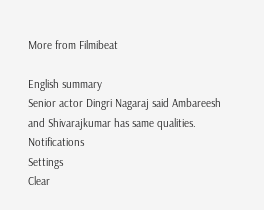More from Filmibeat

English summary
Senior actor Dingri Nagaraj said Ambareesh and Shivarajkumar has same qualities.
Notifications
Settings
Clear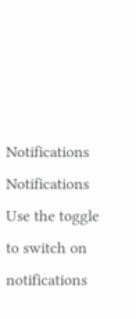Notifications
Notifications
Use the toggle to switch on notifications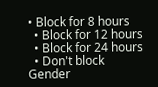• Block for 8 hours
  • Block for 12 hours
  • Block for 24 hours
  • Don't block
Gender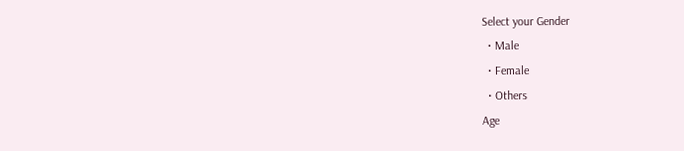Select your Gender
  • Male
  • Female
  • Others
Age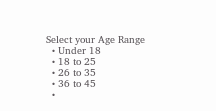Select your Age Range
  • Under 18
  • 18 to 25
  • 26 to 35
  • 36 to 45
  •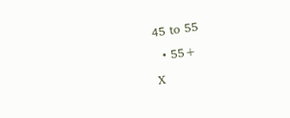45 to 55
  • 55+
X